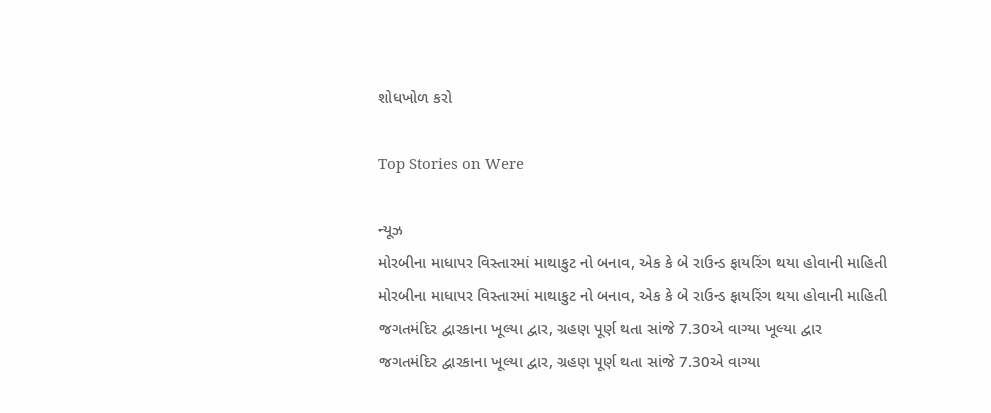શોધખોળ કરો

Top Stories on Were

ન્યૂઝ
મોરબીના માધાપર વિસ્તારમાં માથાકુટ નો બનાવ, એક કે બે રાઉન્ડ ફાયરિંગ થયા હોવાની માહિતી
મોરબીના માધાપર વિસ્તારમાં માથાકુટ નો બનાવ, એક કે બે રાઉન્ડ ફાયરિંગ થયા હોવાની માહિતી
જગતમંદિર દ્વારકાના ખૂલ્યા દ્વાર, ગ્રહણ પૂર્ણ થતા સાંજે 7.30એ વાગ્યા ખૂલ્યા દ્વાર
જગતમંદિર દ્વારકાના ખૂલ્યા દ્વાર, ગ્રહણ પૂર્ણ થતા સાંજે 7.30એ વાગ્યા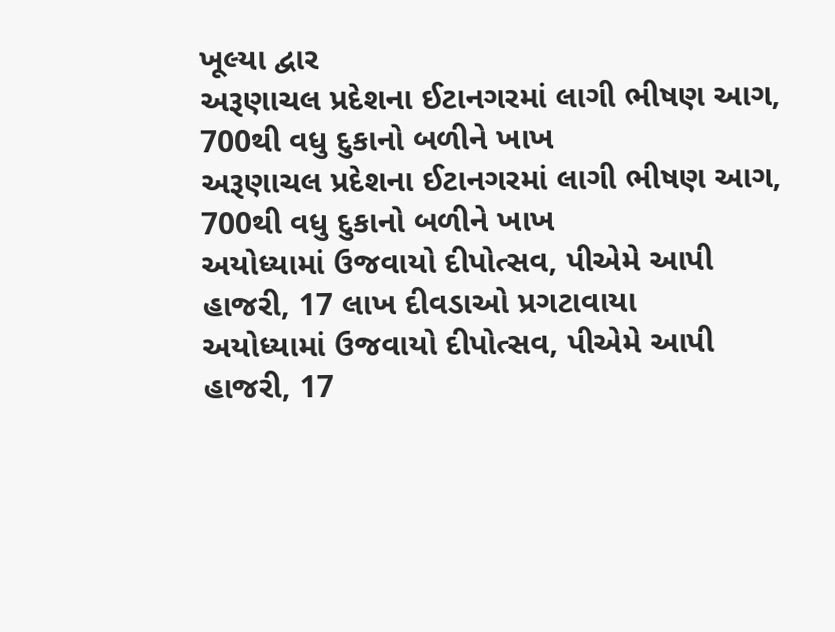ખૂલ્યા દ્વાર
અરૂણાચલ પ્રદેશના ઈટાનગરમાં લાગી ભીષણ આગ, 700થી વધુ દુકાનો બળીને ખાખ
અરૂણાચલ પ્રદેશના ઈટાનગરમાં લાગી ભીષણ આગ, 700થી વધુ દુકાનો બળીને ખાખ
અયોધ્યામાં ઉજવાયો દીપોત્સવ, પીએમે આપી હાજરી, 17 લાખ દીવડાઓ પ્રગટાવાયા
અયોધ્યામાં ઉજવાયો દીપોત્સવ, પીએમે આપી હાજરી, 17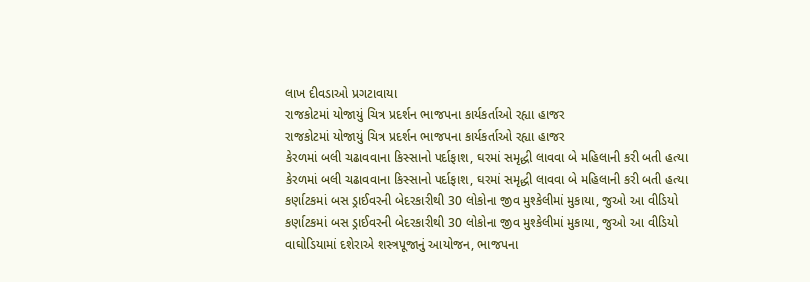લાખ દીવડાઓ પ્રગટાવાયા
રાજકોટમાં યોજાયું ચિત્ર પ્રદર્શન ભાજપના કાર્યકર્તાઓ રહ્યા હાજર
રાજકોટમાં યોજાયું ચિત્ર પ્રદર્શન ભાજપના કાર્યકર્તાઓ રહ્યા હાજર
કેરળમાં બલી ચઢાવવાના કિસ્સાનો પર્દાફાશ, ઘરમાં સમૃદ્ધી લાવવા બે મહિલાની કરી બતી હત્યા
કેરળમાં બલી ચઢાવવાના કિસ્સાનો પર્દાફાશ, ઘરમાં સમૃદ્ધી લાવવા બે મહિલાની કરી બતી હત્યા
કર્ણાટકમાં બસ ડ્રાઈવરની બેદરકારીથી 30 લોકોના જીવ મુશ્કેલીમાં મુકાયા, જુઓ આ વીડિયો
કર્ણાટકમાં બસ ડ્રાઈવરની બેદરકારીથી 30 લોકોના જીવ મુશ્કેલીમાં મુકાયા, જુઓ આ વીડિયો
વાઘોડિયામાં દશેરાએ શસ્ત્રપૂજાનું આયોજન, ભાજપના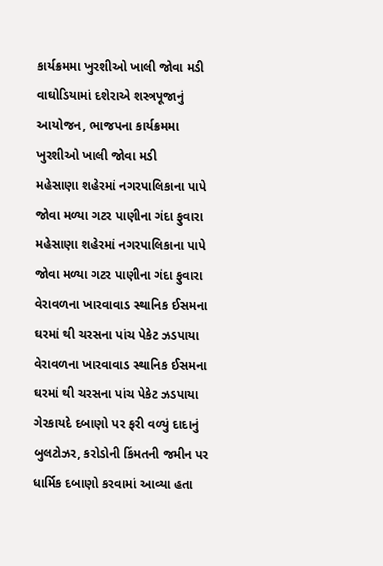કાર્યક્રમમા ખુરશીઓ ખાલી જોવા મડી
વાઘોડિયામાં દશેરાએ શસ્ત્રપૂજાનું આયોજન, ભાજપના કાર્યક્રમમા ખુરશીઓ ખાલી જોવા મડી
મહેસાણા શહેરમાં નગરપાલિકાના પાપે જોવા મળ્યા ગટર પાણીના ગંદા ફુવારા
મહેસાણા શહેરમાં નગરપાલિકાના પાપે જોવા મળ્યા ગટર પાણીના ગંદા ફુવારા
વેરાવળના ખારવાવાડ સ્થાનિક ઈસમના ઘરમાં થી ચરસના પાંચ પેકેટ ઝડપાયા
વેરાવળના ખારવાવાડ સ્થાનિક ઈસમના ઘરમાં થી ચરસના પાંચ પેકેટ ઝડપાયા
ગેરકાયદે દબાણો પર ફરી વળ્યું દાદાનું બુલટોઝર, કરોડોની કિંમતની જમીન પર ધાર્મિક દબાણો કરવામાં આવ્યા હતા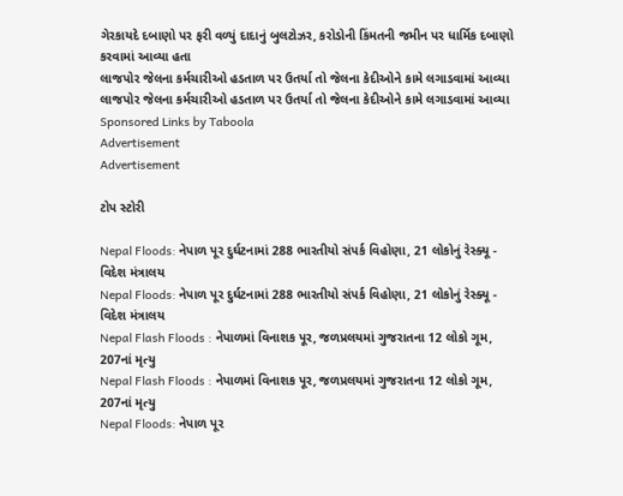ગેરકાયદે દબાણો પર ફરી વળ્યું દાદાનું બુલટોઝર, કરોડોની કિંમતની જમીન પર ધાર્મિક દબાણો કરવામાં આવ્યા હતા
લાજપોર જેલના કર્મચારીઓ હડતાળ પર ઉતર્યા તો જેલના કેદીઓને કામે લગાડવામાં આવ્યા
લાજપોર જેલના કર્મચારીઓ હડતાળ પર ઉતર્યા તો જેલના કેદીઓને કામે લગાડવામાં આવ્યા
Sponsored Links by Taboola
Advertisement
Advertisement

ટોપ સ્ટોરી

Nepal Floods: નેપાળ પૂર દુર્ઘટનામાં 288 ભારતીયો સંપર્ક વિહોણા, 21 લોકોનું રેસ્ક્યૂ - વિદેશ મંત્રાલય
Nepal Floods: નેપાળ પૂર દુર્ઘટનામાં 288 ભારતીયો સંપર્ક વિહોણા, 21 લોકોનું રેસ્ક્યૂ - વિદેશ મંત્રાલય
Nepal Flash Floods : નેપાળમાં વિનાશક પૂર, જળપ્રલયમાં ગુજરાતના 12 લોકો ગૂમ, 207નાં મૃત્યુ
Nepal Flash Floods : નેપાળમાં વિનાશક પૂર, જળપ્રલયમાં ગુજરાતના 12 લોકો ગૂમ, 207નાં મૃત્યુ
Nepal Floods: નેપાળ પૂર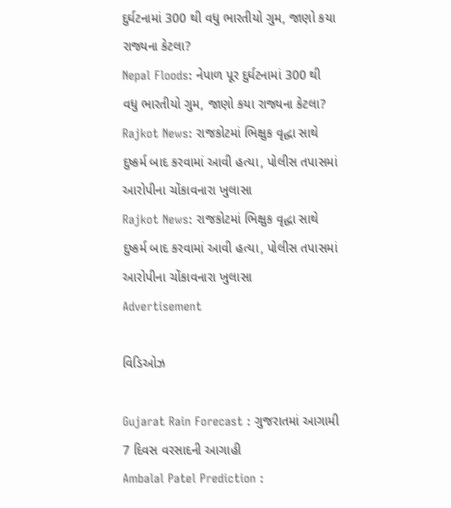દુર્ઘટનામાં 300 થી વધુ ભારતીયો ગુમ, જાણો કયા રાજ્યના કેટલા?
Nepal Floods: નેપાળ પૂર દુર્ઘટનામાં 300 થી વધુ ભારતીયો ગુમ, જાણો કયા રાજ્યના કેટલા?
Rajkot News: રાજકોટમાં ભિક્ષુક વૃદ્ધા સાથે દુષ્કર્મ બાદ કરવામાં આવી હત્યા, પોલીસ તપાસમાં આરોપીના ચોંકાવનારા ખુલાસા
Rajkot News: રાજકોટમાં ભિક્ષુક વૃદ્ધા સાથે દુષ્કર્મ બાદ કરવામાં આવી હત્યા, પોલીસ તપાસમાં આરોપીના ચોંકાવનારા ખુલાસા
Advertisement

વિડિઓઝ

Gujarat Rain Forecast : ગુજરાતમાં આગામી 7 દિવસ વરસાદની આગાહી
Ambalal Patel Prediction :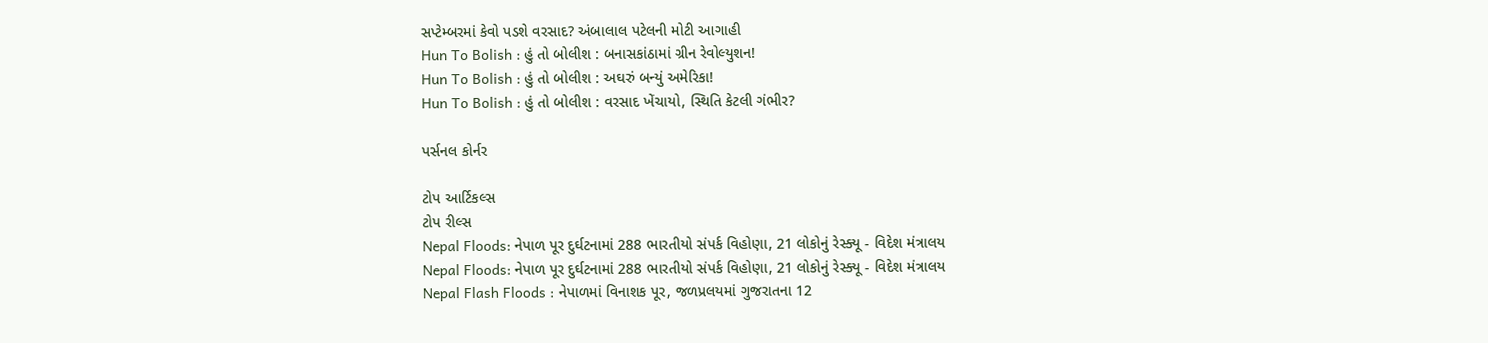સપ્ટેમ્બરમાં કેવો પડશે વરસાદ? અંબાલાલ પટેલની મોટી આગાહી
Hun To Bolish : હું તો બોલીશ : બનાસકાંઠામાં ગ્રીન રેવોલ્યુશન!
Hun To Bolish : હું તો બોલીશ : અઘરું બન્યું અમેરિકા!
Hun To Bolish : હું તો બોલીશ : વરસાદ ખેંચાયો, સ્થિતિ કેટલી ગંભીર?

પર્સનલ કોર્નર

ટોપ આર્ટિકલ્સ
ટોપ રીલ્સ
Nepal Floods: નેપાળ પૂર દુર્ઘટનામાં 288 ભારતીયો સંપર્ક વિહોણા, 21 લોકોનું રેસ્ક્યૂ - વિદેશ મંત્રાલય
Nepal Floods: નેપાળ પૂર દુર્ઘટનામાં 288 ભારતીયો સંપર્ક વિહોણા, 21 લોકોનું રેસ્ક્યૂ - વિદેશ મંત્રાલય
Nepal Flash Floods : નેપાળમાં વિનાશક પૂર, જળપ્રલયમાં ગુજરાતના 12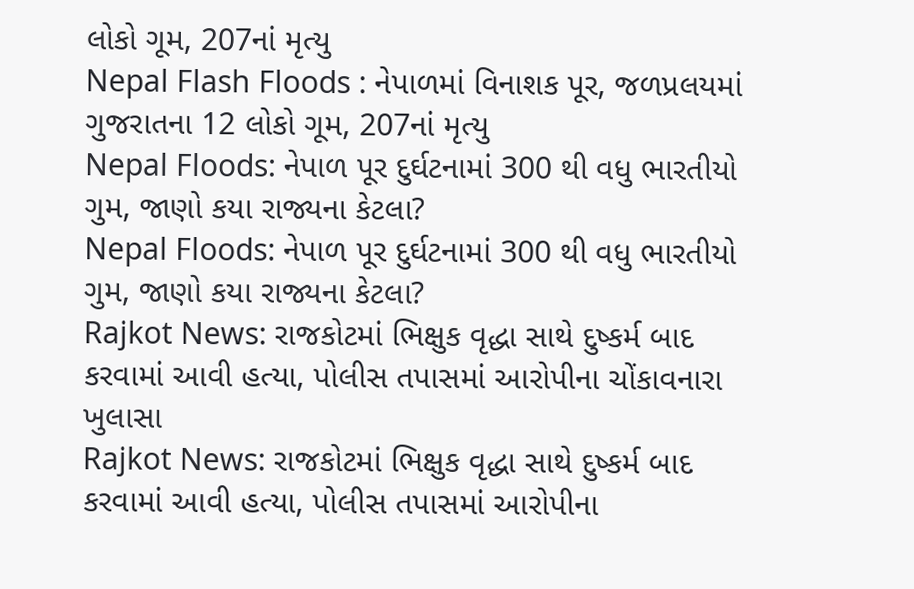લોકો ગૂમ, 207નાં મૃત્યુ
Nepal Flash Floods : નેપાળમાં વિનાશક પૂર, જળપ્રલયમાં ગુજરાતના 12 લોકો ગૂમ, 207નાં મૃત્યુ
Nepal Floods: નેપાળ પૂર દુર્ઘટનામાં 300 થી વધુ ભારતીયો ગુમ, જાણો કયા રાજ્યના કેટલા?
Nepal Floods: નેપાળ પૂર દુર્ઘટનામાં 300 થી વધુ ભારતીયો ગુમ, જાણો કયા રાજ્યના કેટલા?
Rajkot News: રાજકોટમાં ભિક્ષુક વૃદ્ધા સાથે દુષ્કર્મ બાદ કરવામાં આવી હત્યા, પોલીસ તપાસમાં આરોપીના ચોંકાવનારા ખુલાસા
Rajkot News: રાજકોટમાં ભિક્ષુક વૃદ્ધા સાથે દુષ્કર્મ બાદ કરવામાં આવી હત્યા, પોલીસ તપાસમાં આરોપીના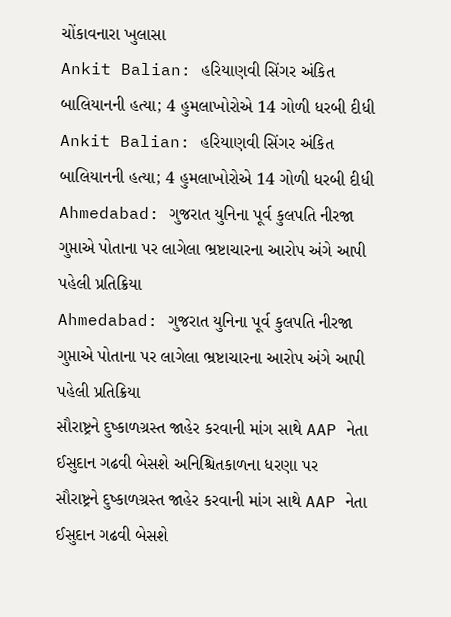ચોંકાવનારા ખુલાસા
Ankit Balian: હરિયાણવી સિંગર અંકિત બાલિયાનની હત્યા; 4 હુમલાખોરોએ 14 ગોળી ધરબી દીધી
Ankit Balian: હરિયાણવી સિંગર અંકિત બાલિયાનની હત્યા; 4 હુમલાખોરોએ 14 ગોળી ધરબી દીધી
Ahmedabad: ગુજરાત યુનિના પૂર્વ કુલપતિ નીરજા ગુપ્તાએ પોતાના પર લાગેલા ભ્રષ્ટાચારના આરોપ અંગે આપી પહેલી પ્રતિક્રિયા
Ahmedabad: ગુજરાત યુનિના પૂર્વ કુલપતિ નીરજા ગુપ્તાએ પોતાના પર લાગેલા ભ્રષ્ટાચારના આરોપ અંગે આપી પહેલી પ્રતિક્રિયા
સૌરાષ્ટ્રને દુષ્કાળગ્રસ્ત જાહેર કરવાની માંગ સાથે AAP નેતા ઈસુદાન ગઢવી બેસશે અનિશ્ચિતકાળના ધરણા પર
સૌરાષ્ટ્રને દુષ્કાળગ્રસ્ત જાહેર કરવાની માંગ સાથે AAP નેતા ઈસુદાન ગઢવી બેસશે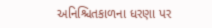અનિશ્ચિતકાળના ધરણા પર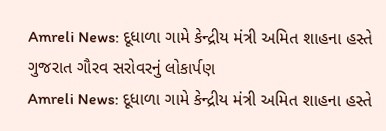Amreli News: દૂધાળા ગામે કેન્દ્રીય મંત્રી અમિત શાહના હસ્તે ગુજરાત ગૌરવ સરોવરનું લોકાર્પણ
Amreli News: દૂધાળા ગામે કેન્દ્રીય મંત્રી અમિત શાહના હસ્તે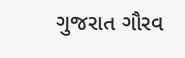ગુજરાત ગૌરવ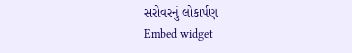સરોવરનું લોકાર્પણ
Embed widget